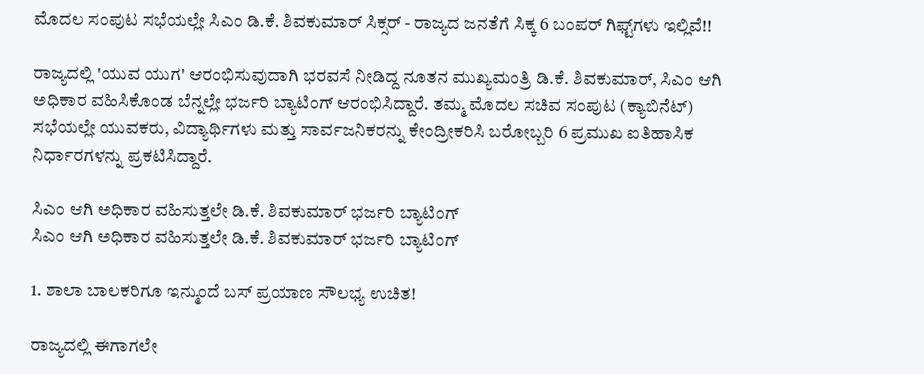ಮೊದಲ ಸಂಪುಟ ಸಭೆಯಲ್ಲೇ ಸಿಎಂ ಡಿ.ಕೆ. ಶಿವಕುಮಾರ್ ಸಿಕ್ಸರ್ - ರಾಜ್ಯದ ಜನತೆಗೆ ಸಿಕ್ಕ 6 ಬಂಪರ್ ಗಿಫ್ಟ್‌ಗಳು ಇಲ್ಲಿವೆ!!

ರಾಜ್ಯದಲ್ಲಿ 'ಯುವ ಯುಗ' ಆರಂಭಿಸುವುದಾಗಿ ಭರವಸೆ ನೀಡಿದ್ದ ನೂತನ ಮುಖ್ಯಮಂತ್ರಿ ಡಿ.ಕೆ. ಶಿವಕುಮಾರ್, ಸಿಎಂ ಆಗಿ ಅಧಿಕಾರ ವಹಿಸಿಕೊಂಡ ಬೆನ್ನಲ್ಲೇ ಭರ್ಜರಿ ಬ್ಯಾಟಿಂಗ್ ಆರಂಭಿಸಿದ್ದಾರೆ. ತಮ್ಮ ಮೊದಲ ಸಚಿವ ಸಂಪುಟ (ಕ್ಯಾಬಿನೆಟ್) ಸಭೆಯಲ್ಲೇ ಯುವಕರು, ವಿದ್ಯಾರ್ಥಿಗಳು ಮತ್ತು ಸಾರ್ವಜನಿಕರನ್ನು ಕೇಂದ್ರೀಕರಿಸಿ ಬರೋಬ್ಬರಿ 6 ಪ್ರಮುಖ ಐತಿಹಾಸಿಕ ನಿರ್ಧಾರಗಳನ್ನು ಪ್ರಕಟಿಸಿದ್ದಾರೆ.

ಸಿಎಂ ಆಗಿ ಅಧಿಕಾರ ವಹಿಸುತ್ತಲೇ ಡಿ.ಕೆ. ಶಿವಕುಮಾರ್ ಭರ್ಜರಿ ಬ್ಯಾಟಿಂಗ್
ಸಿಎಂ ಆಗಿ ಅಧಿಕಾರ ವಹಿಸುತ್ತಲೇ ಡಿ.ಕೆ. ಶಿವಕುಮಾರ್ ಭರ್ಜರಿ ಬ್ಯಾಟಿಂಗ್

1. ಶಾಲಾ ಬಾಲಕರಿಗೂ ಇನ್ಮುಂದೆ ಬಸ್‌ ಪ್ರಯಾಣ ಸೌಲಭ್ಯ ಉಚಿತ!

ರಾಜ್ಯದಲ್ಲಿ ಈಗಾಗಲೇ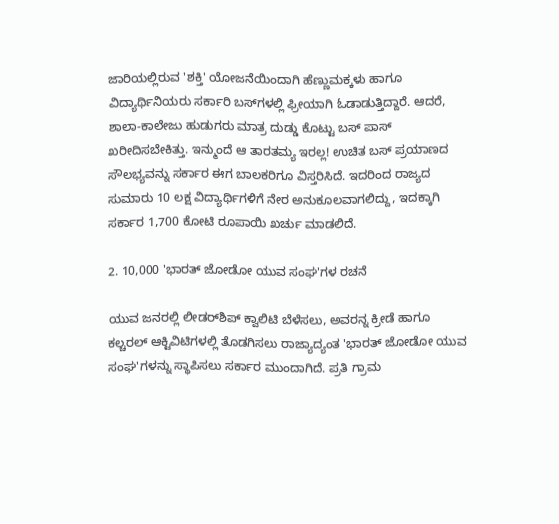ಜಾರಿಯಲ್ಲಿರುವ 'ಶಕ್ತಿ' ಯೋಜನೆಯಿಂದಾಗಿ ಹೆಣ್ಣುಮಕ್ಕಳು ಹಾಗೂ ವಿದ್ಯಾರ್ಥಿನಿಯರು ಸರ್ಕಾರಿ ಬಸ್‌ಗಳಲ್ಲಿ ಫ್ರೀಯಾಗಿ ಓಡಾಡುತ್ತಿದ್ದಾರೆ. ಆದರೆ, ಶಾಲಾ-ಕಾಲೇಜು ಹುಡುಗರು ಮಾತ್ರ ದುಡ್ಡು ಕೊಟ್ಟು ಬಸ್ ಪಾಸ್ ಖರೀದಿಸಬೇಕಿತ್ತು. ಇನ್ಮುಂದೆ ಆ ತಾರತಮ್ಯ ಇರಲ್ಲ! ಉಚಿತ ಬಸ್ ಪ್ರಯಾಣದ ಸೌಲಭ್ಯವನ್ನು ಸರ್ಕಾರ ಈಗ ಬಾಲಕರಿಗೂ ವಿಸ್ತರಿಸಿದೆ. ಇದರಿಂದ ರಾಜ್ಯದ ಸುಮಾರು 10 ಲಕ್ಷ ವಿದ್ಯಾರ್ಥಿಗಳಿಗೆ ನೇರ ಅನುಕೂಲವಾಗಲಿದ್ದು, ಇದಕ್ಕಾಗಿ ಸರ್ಕಾರ 1,700 ಕೋಟಿ ರೂಪಾಯಿ ಖರ್ಚು ಮಾಡಲಿದೆ.

2. 10,000 'ಭಾರತ್ ಜೋಡೋ ಯುವ ಸಂಘ'ಗಳ ರಚನೆ

ಯುವ ಜನರಲ್ಲಿ ಲೀಡರ್‌ಶಿಪ್ ಕ್ವಾಲಿಟಿ ಬೆಳೆಸಲು, ಅವರನ್ನ ಕ್ರೀಡೆ ಹಾಗೂ ಕಲ್ಚರಲ್ ಆಕ್ಟಿವಿಟಿಗಳಲ್ಲಿ ತೊಡಗಿಸಲು ರಾಜ್ಯಾದ್ಯಂತ 'ಭಾರತ್ ಜೋಡೋ ಯುವ ಸಂಘ'ಗಳನ್ನು ಸ್ಥಾಪಿಸಲು ಸರ್ಕಾರ ಮುಂದಾಗಿದೆ. ಪ್ರತಿ ಗ್ರಾಮ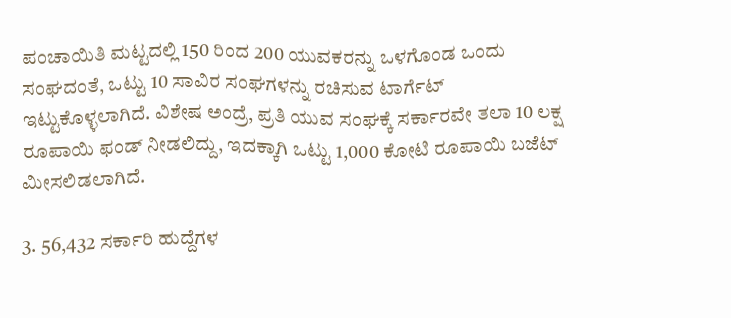ಪಂಚಾಯಿತಿ ಮಟ್ಟದಲ್ಲಿ 150 ರಿಂದ 200 ಯುವಕರನ್ನು ಒಳಗೊಂಡ ಒಂದು ಸಂಘದಂತೆ, ಒಟ್ಟು 10 ಸಾವಿರ ಸಂಘಗಳನ್ನು ರಚಿಸುವ ಟಾರ್ಗೆಟ್ ಇಟ್ಟುಕೊಳ್ಳಲಾಗಿದೆ. ವಿಶೇಷ ಅಂದ್ರೆ, ಪ್ರತಿ ಯುವ ಸಂಘಕ್ಕೆ ಸರ್ಕಾರವೇ ತಲಾ 10 ಲಕ್ಷ ರೂಪಾಯಿ ಫಂಡ್ ನೀಡಲಿದ್ದು, ಇದಕ್ಕಾಗಿ ಒಟ್ಟು 1,000 ಕೋಟಿ ರೂಪಾಯಿ ಬಜೆಟ್ ಮೀಸಲಿಡಲಾಗಿದೆ.

3. 56,432 ಸರ್ಕಾರಿ ಹುದ್ದೆಗಳ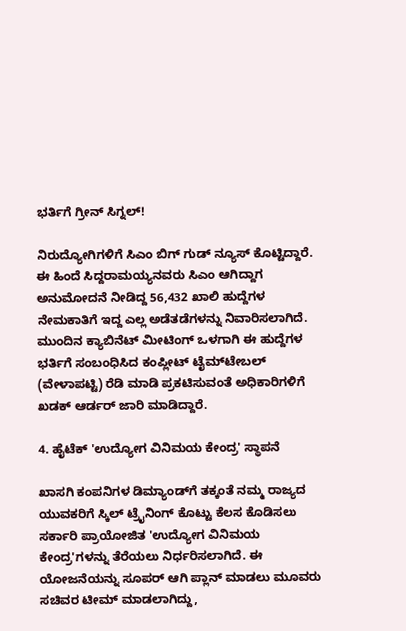ಭರ್ತಿಗೆ ಗ್ರೀನ್ ಸಿಗ್ನಲ್!

ನಿರುದ್ಯೋಗಿಗಳಿಗೆ ಸಿಎಂ ಬಿಗ್ ಗುಡ್ ನ್ಯೂಸ್ ಕೊಟ್ಟಿದ್ದಾರೆ. ಈ ಹಿಂದೆ ಸಿದ್ದರಾಮಯ್ಯನವರು ಸಿಎಂ ಆಗಿದ್ದಾಗ ಅನುಮೋದನೆ ನೀಡಿದ್ದ 56,432 ಖಾಲಿ ಹುದ್ದೆಗಳ ನೇಮಕಾತಿಗೆ ಇದ್ದ ಎಲ್ಲ ಅಡೆತಡೆಗಳನ್ನು ನಿವಾರಿಸಲಾಗಿದೆ. ಮುಂದಿನ ಕ್ಯಾಬಿನೆಟ್ ಮೀಟಿಂಗ್ ಒಳಗಾಗಿ ಈ ಹುದ್ದೆಗಳ ಭರ್ತಿಗೆ ಸಂಬಂಧಿಸಿದ ಕಂಪ್ಲೀಟ್ ಟೈಮ್‌ಟೇಬಲ್ (ವೇಳಾಪಟ್ಟಿ) ರೆಡಿ ಮಾಡಿ ಪ್ರಕಟಿಸುವಂತೆ ಅಧಿಕಾರಿಗಳಿಗೆ ಖಡಕ್ ಆರ್ಡರ್ ಜಾರಿ ಮಾಡಿದ್ದಾರೆ.

4. ಹೈಟೆಕ್ 'ಉದ್ಯೋಗ ವಿನಿಮಯ ಕೇಂದ್ರ' ಸ್ಥಾಪನೆ

ಖಾಸಗಿ ಕಂಪನಿಗಳ ಡಿಮ್ಯಾಂಡ್‌ಗೆ ತಕ್ಕಂತೆ ನಮ್ಮ ರಾಜ್ಯದ ಯುವಕರಿಗೆ ಸ್ಕಿಲ್ ಟ್ರೈನಿಂಗ್ ಕೊಟ್ಟು ಕೆಲಸ ಕೊಡಿಸಲು ಸರ್ಕಾರಿ ಪ್ರಾಯೋಜಿತ 'ಉದ್ಯೋಗ ವಿನಿಮಯ ಕೇಂದ್ರ'ಗಳನ್ನು ತೆರೆಯಲು ನಿರ್ಧರಿಸಲಾಗಿದೆ. ಈ ಯೋಜನೆಯನ್ನು ಸೂಪರ್‌ ಆಗಿ ಪ್ಲಾನ್ ಮಾಡಲು ಮೂವರು ಸಚಿವರ ಟೀಮ್ ಮಾಡಲಾಗಿದ್ದು,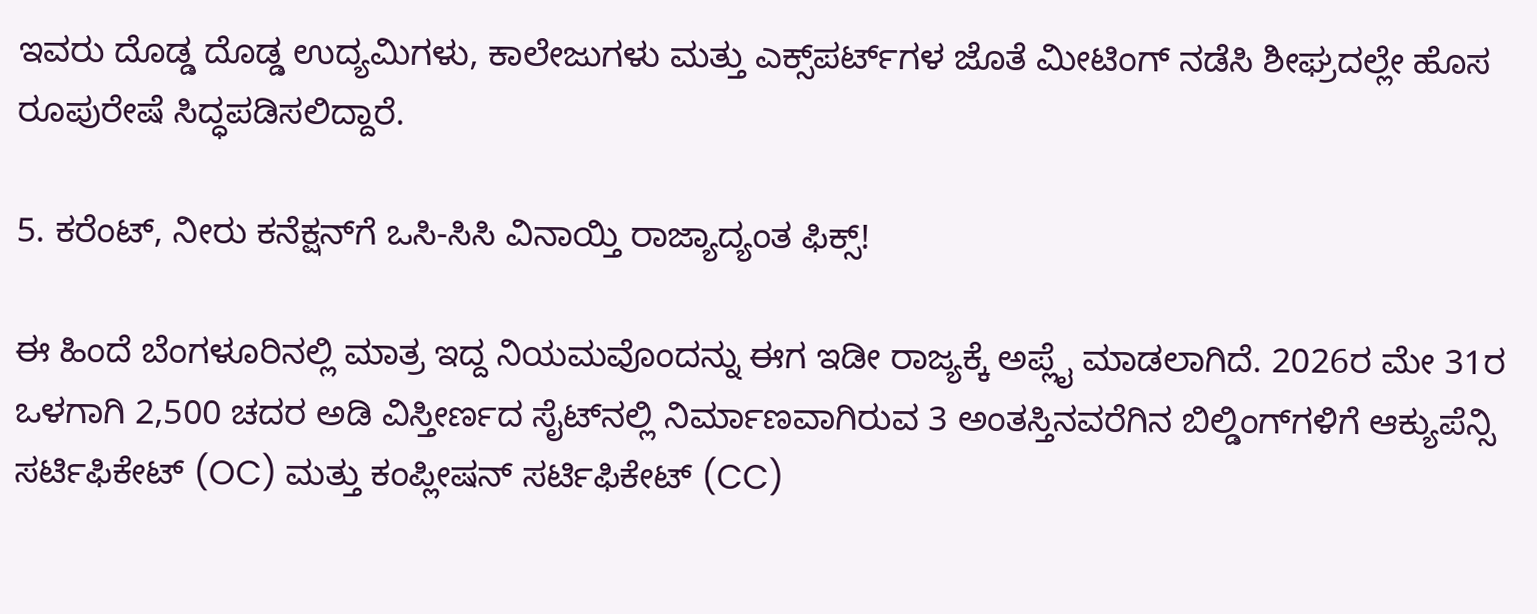ಇವರು ದೊಡ್ಡ ದೊಡ್ಡ ಉದ್ಯಮಿಗಳು, ಕಾಲೇಜುಗಳು ಮತ್ತು ಎಕ್ಸ್‌ಪರ್ಟ್‌ಗಳ ಜೊತೆ ಮೀಟಿಂಗ್ ನಡೆಸಿ ಶೀಘ್ರದಲ್ಲೇ ಹೊಸ ರೂಪುರೇಷೆ ಸಿದ್ಧಪಡಿಸಲಿದ್ದಾರೆ.

5. ಕರೆಂಟ್, ನೀರು ಕನೆಕ್ಷನ್‌ಗೆ ಒಸಿ-ಸಿಸಿ ವಿನಾಯ್ತಿ ರಾಜ್ಯಾದ್ಯಂತ ಫಿಕ್ಸ್!

ಈ ಹಿಂದೆ ಬೆಂಗಳೂರಿನಲ್ಲಿ ಮಾತ್ರ ಇದ್ದ ನಿಯಮವೊಂದನ್ನು ಈಗ ಇಡೀ ರಾಜ್ಯಕ್ಕೆ ಅಪ್ಲೈ ಮಾಡಲಾಗಿದೆ. 2026ರ ಮೇ 31ರ ಒಳಗಾಗಿ 2,500 ಚದರ ಅಡಿ ವಿಸ್ತೀರ್ಣದ ಸೈಟ್‌ನಲ್ಲಿ ನಿರ್ಮಾಣವಾಗಿರುವ 3 ಅಂತಸ್ತಿನವರೆಗಿನ ಬಿಲ್ಡಿಂಗ್‌ಗಳಿಗೆ ಆಕ್ಯುಪೆನ್ಸಿ ಸರ್ಟಿಫಿಕೇಟ್ (OC) ಮತ್ತು ಕಂಪ್ಲೀಷನ್ ಸರ್ಟಿಫಿಕೇಟ್ (CC)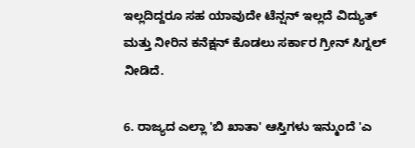ಇಲ್ಲದಿದ್ದರೂ ಸಹ ಯಾವುದೇ ಟೆನ್ಷನ್ ಇಲ್ಲದೆ ವಿದ್ಯುತ್ ಮತ್ತು ನೀರಿನ ಕನೆಕ್ಷನ್ ಕೊಡಲು ಸರ್ಕಾರ ಗ್ರೀನ್ ಸಿಗ್ನಲ್ ನೀಡಿದೆ.

6. ರಾಜ್ಯದ ಎಲ್ಲಾ 'ಬಿ ಖಾತಾ' ಆಸ್ತಿಗಳು ಇನ್ಮುಂದೆ 'ಎ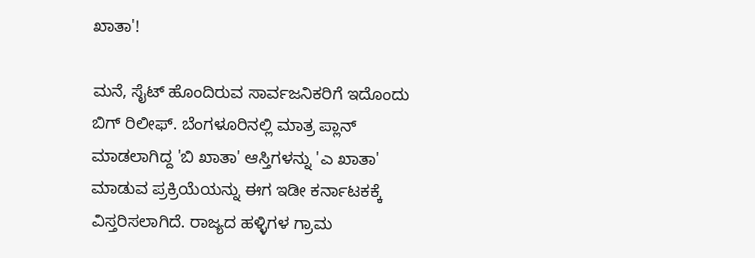ಖಾತಾ'!

ಮನೆ, ಸೈಟ್ ಹೊಂದಿರುವ ಸಾರ್ವಜನಿಕರಿಗೆ ಇದೊಂದು ಬಿಗ್ ರಿಲೀಫ್. ಬೆಂಗಳೂರಿನಲ್ಲಿ ಮಾತ್ರ ಪ್ಲಾನ್ ಮಾಡಲಾಗಿದ್ದ 'ಬಿ ಖಾತಾ' ಆಸ್ತಿಗಳನ್ನು 'ಎ ಖಾತಾ' ಮಾಡುವ ಪ್ರಕ್ರಿಯೆಯನ್ನು ಈಗ ಇಡೀ ಕರ್ನಾಟಕಕ್ಕೆ ವಿಸ್ತರಿಸಲಾಗಿದೆ. ರಾಜ್ಯದ ಹಳ್ಳಿಗಳ ಗ್ರಾಮ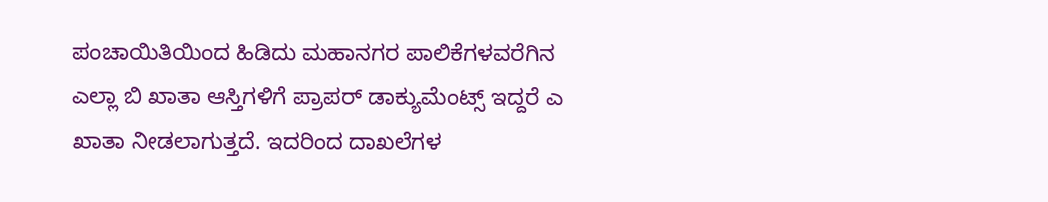ಪಂಚಾಯಿತಿಯಿಂದ ಹಿಡಿದು ಮಹಾನಗರ ಪಾಲಿಕೆಗಳವರೆಗಿನ ಎಲ್ಲಾ ಬಿ ಖಾತಾ ಆಸ್ತಿಗಳಿಗೆ ಪ್ರಾಪರ್ ಡಾಕ್ಯುಮೆಂಟ್ಸ್ ಇದ್ದರೆ ಎ ಖಾತಾ ನೀಡಲಾಗುತ್ತದೆ. ಇದರಿಂದ ದಾಖಲೆಗಳ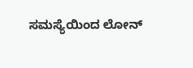ಸಮಸ್ಯೆಯಿಂದ ಲೋನ್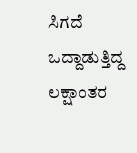ಸಿಗದೆ ಒದ್ದಾಡುತ್ತಿದ್ದ ಲಕ್ಷಾಂತರ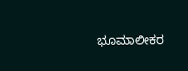ಭೂಮಾಲೀಕರ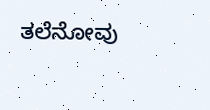ತಲೆನೋವು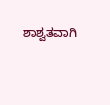ಶಾಶ್ವತವಾಗಿ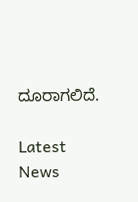ದೂರಾಗಲಿದೆ.

Latest News